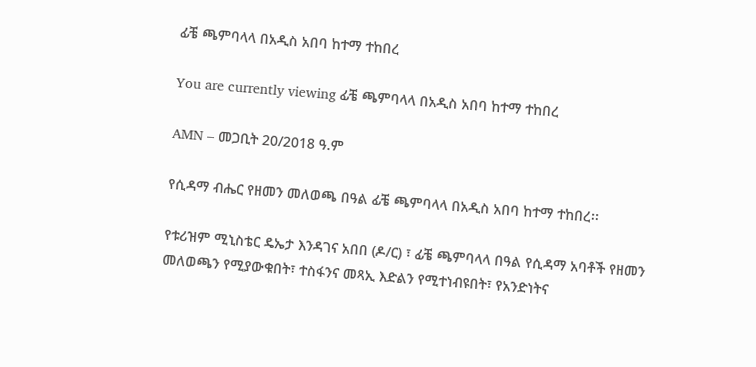ፊቼ ጫምባላላ በአዲስ አበባ ከተማ ተከበረ

You are currently viewing ፊቼ ጫምባላላ በአዲስ አበባ ከተማ ተከበረ

AMN – መጋቢት 20/2018 ዓ.ም

የሲዳማ ብሔር የዘመን መለወጫ በዓል ፊቼ ጫምባላላ በአዲስ አበባ ከተማ ተከበረ፡፡

የቱሪዝም ሚኒስቴር ዴኤታ እንዳገና አበበ (ዶ/ር) ፣ ፊቼ ጫምባላላ በዓል የሲዳማ አባቶች የዘመን መለወጫን የሚያውቁበት፣ ተስፋንና መጻኢ እድልን የሚተነብዩበት፣ የአንድነትና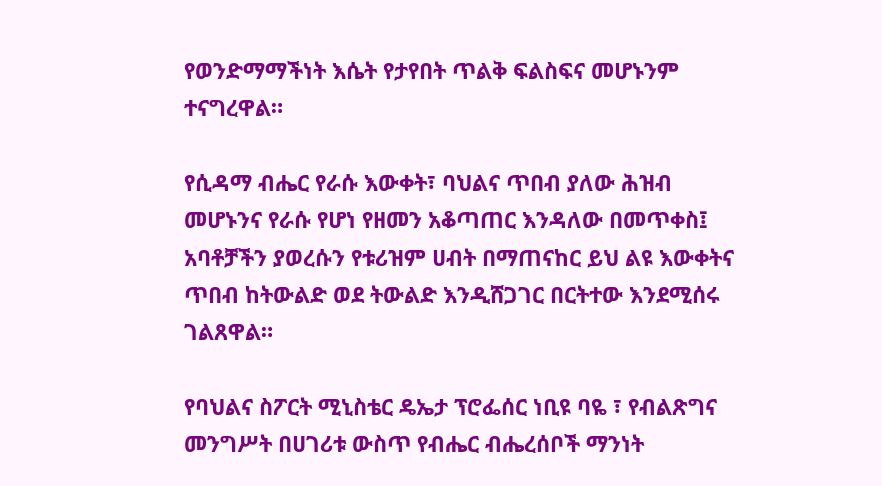የወንድማማችነት እሴት የታየበት ጥልቅ ፍልስፍና መሆኑንም ተናግረዋል።

የሲዳማ ብሔር የራሱ እውቀት፣ ባህልና ጥበብ ያለው ሕዝብ መሆኑንና የራሱ የሆነ የዘመን አቆጣጠር እንዳለው በመጥቀስ፤ አባቶቻችን ያወረሱን የቱሪዝም ሀብት በማጠናከር ይህ ልዩ እውቀትና ጥበብ ከትውልድ ወደ ትውልድ እንዲሸጋገር በርትተው እንደሚሰሩ ገልጸዋል።

የባህልና ስፖርት ሚኒስቴር ዴኤታ ፕሮፌሰር ነቢዩ ባዬ ፣ የብልጽግና መንግሥት በሀገሪቱ ውስጥ የብሔር ብሔረሰቦች ማንነት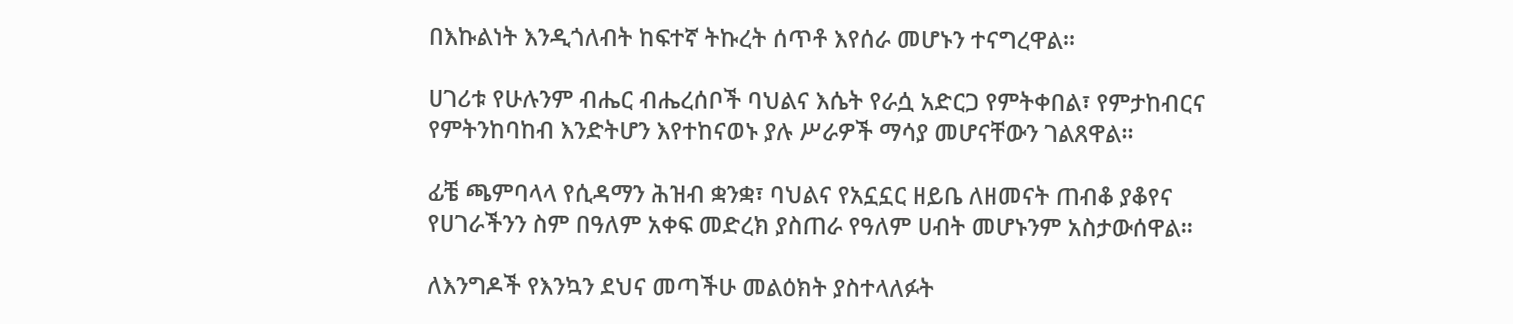በእኩልነት እንዲጎለብት ከፍተኛ ትኩረት ሰጥቶ እየሰራ መሆኑን ተናግረዋል።

ሀገሪቱ የሁሉንም ብሔር ብሔረሰቦች ባህልና እሴት የራሷ አድርጋ የምትቀበል፣ የምታከብርና የምትንከባከብ እንድትሆን እየተከናወኑ ያሉ ሥራዎች ማሳያ መሆናቸውን ገልጸዋል።

ፊቼ ጫምባላላ የሲዳማን ሕዝብ ቋንቋ፣ ባህልና የአኗኗር ዘይቤ ለዘመናት ጠብቆ ያቆየና የሀገራችንን ስም በዓለም አቀፍ መድረክ ያስጠራ የዓለም ሀብት መሆኑንም አስታውሰዋል።

ለእንግዶች የእንኳን ደህና መጣችሁ መልዕክት ያስተላለፉት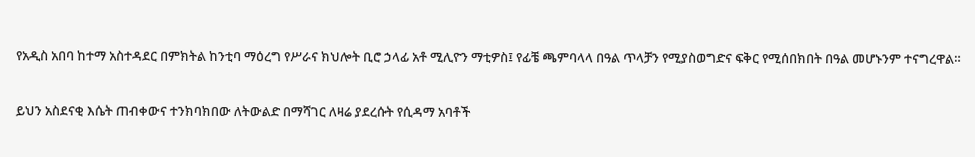የአዲስ አበባ ከተማ አስተዳደር በምክትል ከንቲባ ማዕረግ የሥራና ክህሎት ቢሮ ኃላፊ አቶ ሚሊዮን ማቲዎስ፤ የፊቼ ጫምባላላ በዓል ጥላቻን የሚያስወግድና ፍቅር የሚሰበክበት በዓል መሆኑንም ተናግረዋል።

ይህን አስደናቂ እሴት ጠብቀውና ተንክባክበው ለትውልድ በማሻገር ለዛሬ ያደረሱት የሲዳማ አባቶች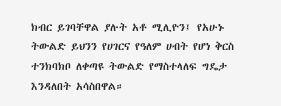ክብር ይገባቸዋል ያሉት አቶ ሚሊዮን፤ የአሁኑ ትውልድ ይህንን የሀገርና የዓለም ሀብት የሆነ ቅርስ ተንክባክቦ ለቀጣዩ ትውልድ የማስተላለፍ ግዴታ እንዳለበት አሳስበዋል።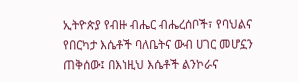ኢትዮጵያ የብዙ ብሔር ብሔረሰቦች፣ የባህልና የበርካታ እሴቶች ባለቤትና ውብ ሀገር መሆኗን ጠቅሰው፤ በእነዚህ እሴቶች ልንኮራና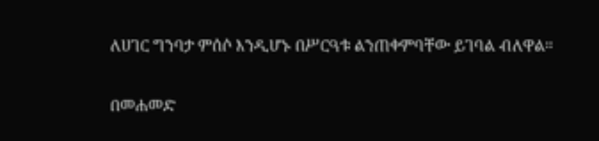ለሀገር ግንባታ ምሰሶ እንዲሆኑ በሥርዓቱ ልንጠቀምባቸው ይገባል ብለዋል።

በመሐመድ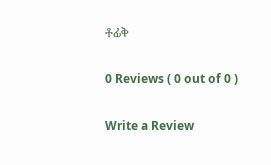ቶፊቅ

0 Reviews ( 0 out of 0 )

Write a Review